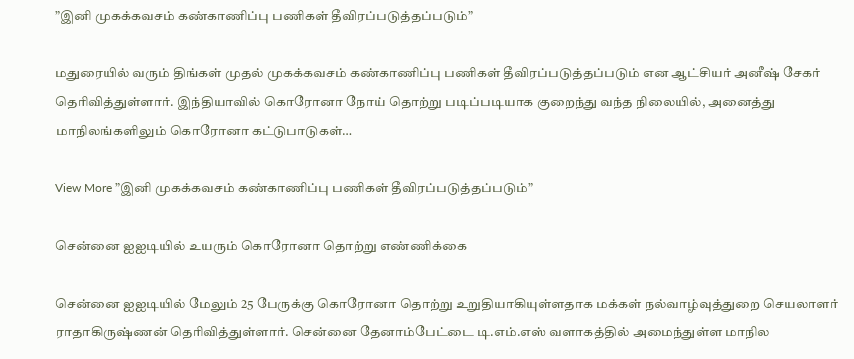”இனி முகக்கவசம் கண்காணிப்பு பணிகள் தீவிரப்படுத்தப்படும்”

மதுரையில் வரும் திங்கள் முதல் முகக்கவசம் கண்காணிப்பு பணிகள் தீவிரப்படுத்தப்படும் என ஆட்சியர் அனீஷ் சேகர் தெரிவித்துள்ளார். இந்தியாவில் கொரோனா நோய் தொற்று படிப்படியாக குறைந்து வந்த நிலையில், அனைத்து மாநிலங்களிலும் கொரோனா கட்டுபாடுகள்…

View More ”இனி முகக்கவசம் கண்காணிப்பு பணிகள் தீவிரப்படுத்தப்படும்”

சென்னை ஐஐடியில் உயரும் கொரோனா தொற்று எண்ணிக்கை

சென்னை ஐஐடியில் மேலும் 25 பேருக்கு கொரோனா தொற்று உறுதியாகியுள்ளதாக மக்கள் நல்வாழ்வுத்துறை செயலாளர் ராதாகிருஷ்ணன் தெரிவித்துள்ளார். சென்னை தேனாம்பேட்டை டி.எம்.எஸ் வளாகத்தில் அமைந்துள்ள மாநில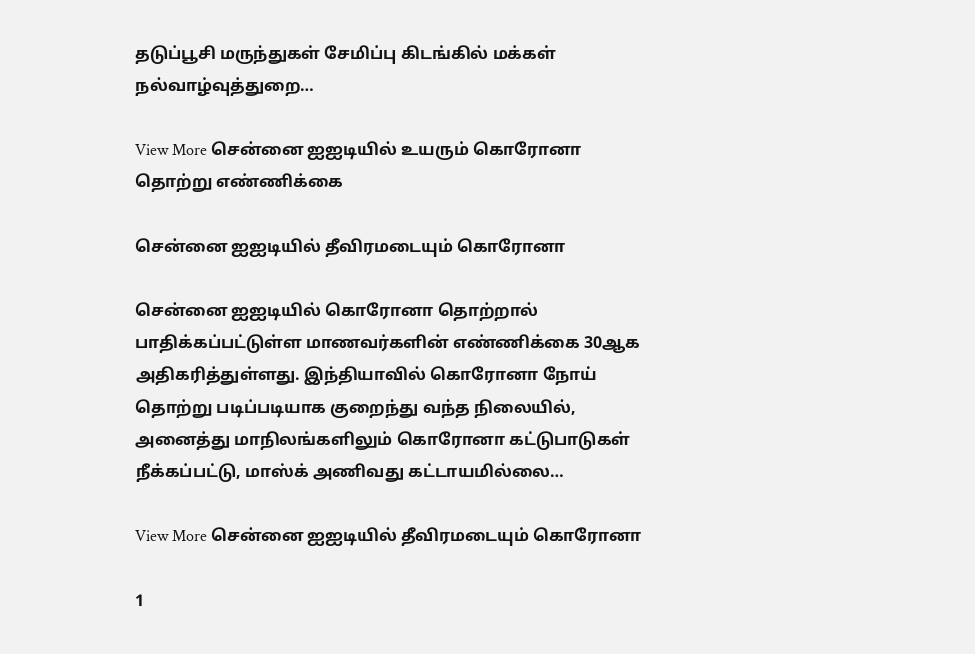தடுப்பூசி மருந்துகள் சேமிப்பு கிடங்கில் மக்கள் நல்வாழ்வுத்துறை…

View More சென்னை ஐஐடியில் உயரும் கொரோனா தொற்று எண்ணிக்கை

சென்னை ஐஐடியில் தீவிரமடையும் கொரோனா

சென்னை ஐஐடியில் கொரோனா தொற்றால் பாதிக்கப்பட்டுள்ள மாணவர்களின் எண்ணிக்கை 30ஆக அதிகரித்துள்ளது. இந்தியாவில் கொரோனா நோய் தொற்று படிப்படியாக குறைந்து வந்த நிலையில், அனைத்து மாநிலங்களிலும் கொரோனா கட்டுபாடுகள் நீக்கப்பட்டு, மாஸ்க் அணிவது கட்டாயமில்லை…

View More சென்னை ஐஐடியில் தீவிரமடையும் கொரோனா

1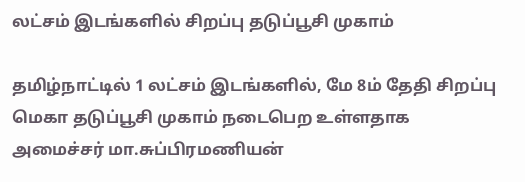லட்சம் இடங்களில் சிறப்பு தடுப்பூசி முகாம்

தமிழ்நாட்டில் 1 லட்சம் இடங்களில், மே 8ம் தேதி சிறப்பு மெகா தடுப்பூசி முகாம் நடைபெற உள்ளதாக அமைச்சர் மா.சுப்பிரமணியன்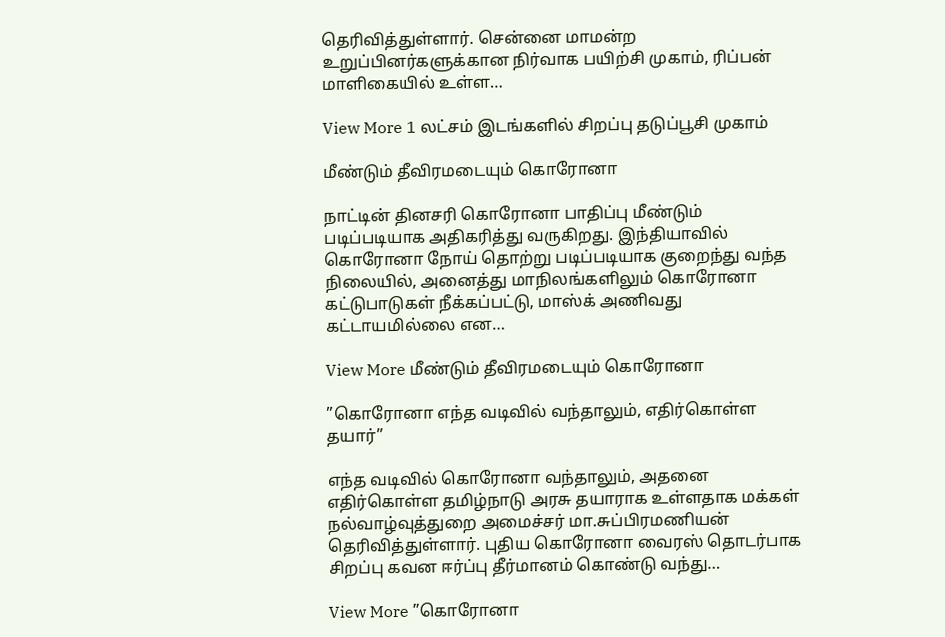தெரிவித்துள்ளார். சென்னை மாமன்ற உறுப்பினர்களுக்கான நிர்வாக பயிற்சி முகாம், ரிப்பன் மாளிகையில் உள்ள…

View More 1 லட்சம் இடங்களில் சிறப்பு தடுப்பூசி முகாம்

மீண்டும் தீவிரமடையும் கொரோனா

நாட்டின் தினசரி கொரோனா பாதிப்பு மீண்டும் படிப்படியாக அதிகரித்து வருகிறது. இந்தியாவில் கொரோனா நோய் தொற்று படிப்படியாக குறைந்து வந்த நிலையில், அனைத்து மாநிலங்களிலும் கொரோனா கட்டுபாடுகள் நீக்கப்பட்டு, மாஸ்க் அணிவது கட்டாயமில்லை என…

View More மீண்டும் தீவிரமடையும் கொரோனா

”கொரோனா எந்த வடிவில் வந்தாலும், எதிர்கொள்ள தயார்”

எந்த வடிவில் கொரோனா வந்தாலும், அதனை எதிர்கொள்ள தமிழ்நாடு அரசு தயாராக உள்ளதாக மக்கள் நல்வாழ்வுத்துறை அமைச்சர் மா.சுப்பிரமணியன் தெரிவித்துள்ளார். புதிய கொரோனா வைரஸ் தொடர்பாக சிறப்பு கவன ஈர்ப்பு தீர்மானம் கொண்டு வந்து…

View More ”கொரோனா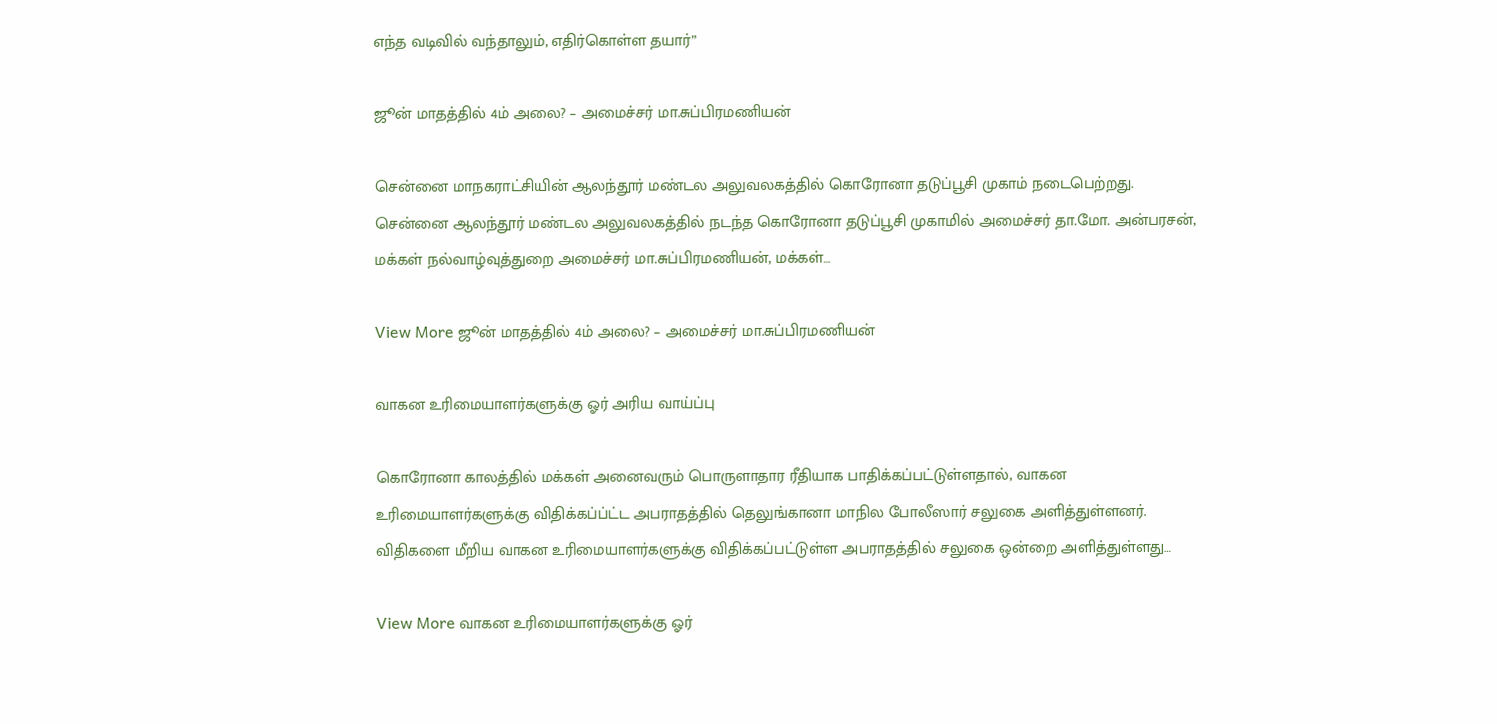எந்த வடிவில் வந்தாலும், எதிர்கொள்ள தயார்”

ஜூன் மாதத்தில் 4ம் அலை? – அமைச்சர் மா.சுப்பிரமணியன்

சென்னை மாநகராட்சியின் ஆலந்தூர் மண்டல அலுவலகத்தில் கொரோனா தடுப்பூசி முகாம் நடைபெற்றது. சென்னை ஆலந்தூர் மண்டல அலுவலகத்தில் நடந்த கொரோனா தடுப்பூசி முகாமில் அமைச்சர் தா.மோ. அன்பரசன், மக்கள் நல்வாழ்வுத்துறை அமைச்சர் மா.சுப்பிரமணியன், மக்கள்…

View More ஜூன் மாதத்தில் 4ம் அலை? – அமைச்சர் மா.சுப்பிரமணியன்

வாகன உரிமையாளர்களுக்கு ஓர் அரிய வாய்ப்பு

கொரோனா காலத்தில் மக்கள் அனைவரும் பொருளாதார ரீதியாக பாதிக்கப்பட்டுள்ளதால், வாகன உரிமையாளர்களுக்கு விதிக்கப்ப்ட்ட அபராதத்தில் தெலுங்கானா மாநில போலீஸார் சலுகை அளித்துள்ளனர். விதிகளை மீறிய வாகன உரிமையாளர்களுக்கு விதிக்கப்பட்டுள்ள அபராதத்தில் சலுகை ஒன்றை அளித்துள்ளது…

View More வாகன உரிமையாளர்களுக்கு ஓர்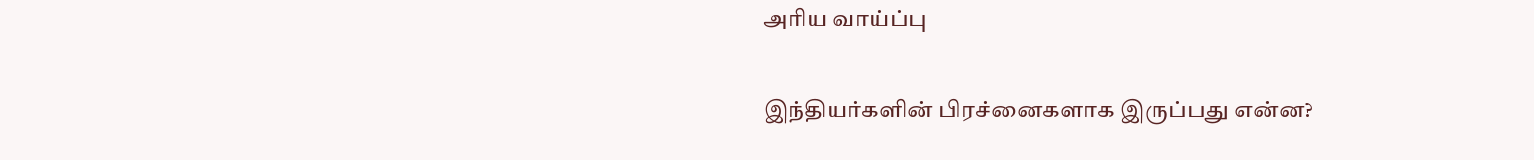அரிய வாய்ப்பு

இந்தியர்களின் பிரச்னைகளாக இருப்பது என்ன?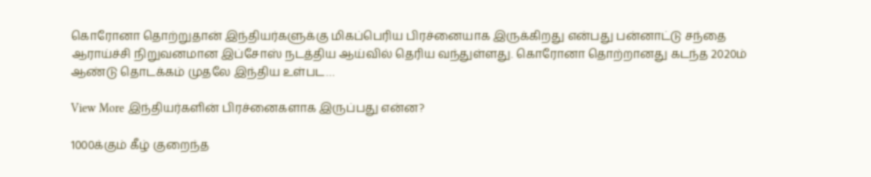கொரோனா தொற்றுதான் இந்தியர்களுக்கு மிகப்பெரிய பிரச்னையாக இருக்கிறது என்பது பன்னாட்டு சந்தை ஆராய்ச்சி நிறுவனமான இப்சோஸ் நடத்திய ஆய்வில் தெரிய வந்துள்ளது. கொரோனா தொற்றானது கடந்த 2020ம் ஆண்டு தொடக்கம் முதலே இந்திய உள்பட…

View More இந்தியர்களின் பிரச்னைகளாக இருப்பது என்ன?

1000க்கும் கீழ் குறைந்த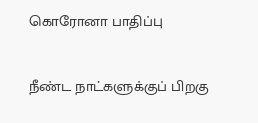கொரோனா பாதிப்பு

நீண்ட நாட்களுக்குப் பிறகு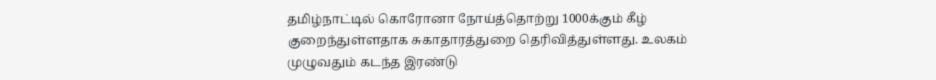தமிழ்நாட்டில் கொரோனா நோய்த்தொற்று 1000க்கும் கீழ் குறைந்துள்ளதாக சுகாதாரத்துறை தெரிவித்துள்ளது. உலகம் முழுவதும் கடந்த இரண்டு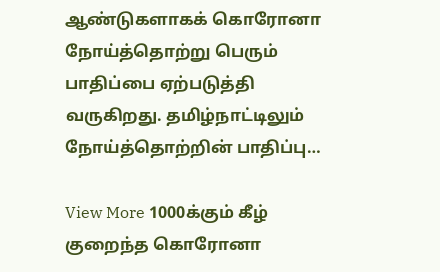ஆண்டுகளாகக் கொரோனா நோய்த்தொற்று பெரும் பாதிப்பை ஏற்படுத்தி வருகிறது. தமிழ்நாட்டிலும் நோய்த்தொற்றின் பாதிப்பு…

View More 1000க்கும் கீழ் குறைந்த கொரோனா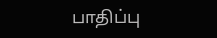பாதிப்பு